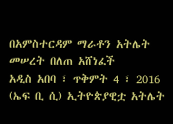በአምስተርዳም ማራቶን አትሌት መሠረት በለጠ አሸነፈች
አዲስ አበባ ፣ ጥቅምት 4 ፣ 2016 (ኤፍ ቢ ሲ) ኢትዮጵያዊቷ አትሌት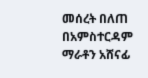መሰረት በለጠ በአምስተርዳም ማራቶን አሸናፊ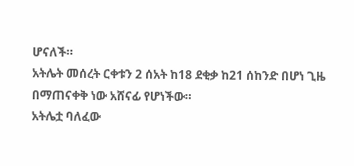ሆናለች።
አትሌት መሰረት ርቀቱን 2 ሰአት ከ18 ደቂቃ ከ21 ሰከንድ በሆነ ጊዜ በማጠናቀቅ ነው አሸናፊ የሆነችው።
አትሌቷ ባለፈው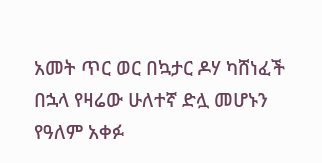አመት ጥር ወር በኳታር ዶሃ ካሸነፈች በኋላ የዛሬው ሁለተኛ ድሏ መሆኑን የዓለም አቀፉ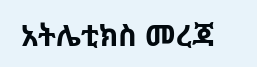አትሌቲክስ መረጃ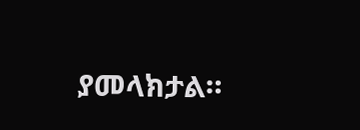ያመላክታል።